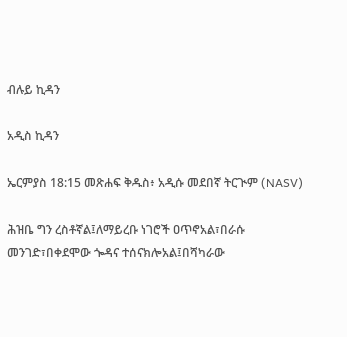ብሉይ ኪዳን

አዲስ ኪዳን

ኤርምያስ 18:15 መጽሐፍ ቅዱስ፥ አዲሱ መደበኛ ትርጒም (NASV)

ሕዝቤ ግን ረስቶኛል፤ለማይረቡ ነገሮች ዐጥኖአል፣በራሱ መንገድ፣በቀደሞው ጐዳና ተሰናክሎአል፤በሻካራው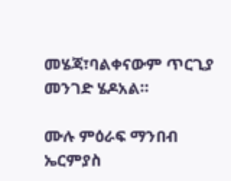መሄጃ፣ባልቀናውም ጥርጊያ መንገድ ሄዶአል።

ሙሉ ምዕራፍ ማንበብ ኤርምያስ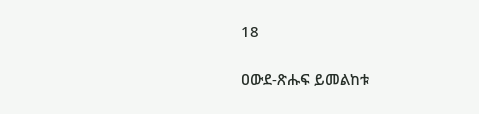18

ዐውደ-ጽሑፍ ይመልከቱ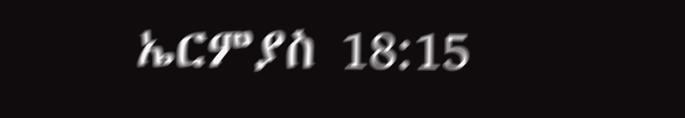ኤርምያስ 18:15